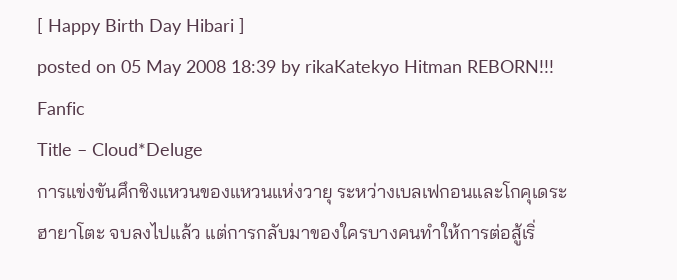[ Happy Birth Day Hibari ]
posted on 05 May 2008 18:39 by rikaKatekyo Hitman REBORN!!! Fanfic
Title – Cloud*Deluge
การแข่งขันศึกชิงแหวนของแหวนแห่งวายุ ระหว่างเบลเฟกอนและโกคุเดระ ฮายาโตะ จบลงไปแล้ว แต่การกลับมาของใครบางคนทำให้การต่อสู้เริ่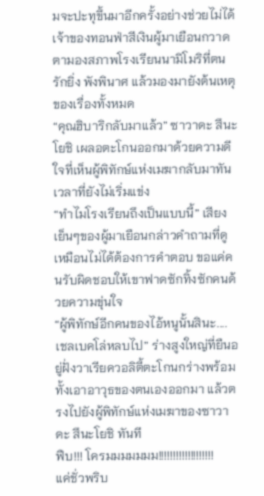มจะปะทุขึ้นมาอีกครั้งอย่างช่วยไม่ได้ เจ้าของทอนฟ่าสีเงินผู้มาเยือนกวาดตามองสภาพโรงเรียนนามิโมริที่ตนรักยิ่ง พังพินาศ แล้วมองมายังต้นเหตุของเรื่องทั้งหมด
“คุณฮิบาริกลับมาแล้ว” ซาวาดะ สึนะโยชิ เผลอตะโกนออกมาด้วยความดีใจที่เห็นผู้พิทักษ์แห่งเมฆากลับมาทันเวลาที่ยังไม่เริ่มแข่ง
“ทำไมโรงเรียนถึงเป็นแบบนี้” เสียงเย็นๆของผู้มาเยือนกล่าวคำถามที่ดูเหมือนไม่ได้ต้องการคำตอบ ขอแค่คนรับผิดชอบให้เขาฟาดซักทิ้งซักคนด้วยความขุ่นใจ
“ผู้พิทักษ์อีกคนของไอ้หนูนั้นสินะ.... เชลเบคโล่หลบไป” ร่างสูงใหญ่ที่ยืนอยู่ฝั่งวาเรียควอลิตี้ตะโกนกร่างพร้อมทั้งเอาอาวุธของตนเองออกมา แล้วตรงไปยังผู้พิทักษ์แห่งเมฆาของซาวาดะ สึนะโยชิ ทันที
ฟืบ!!! โครมมมมมมม!!!!!!!!!!!!!!!!!!!
แค่ชั่วพริบ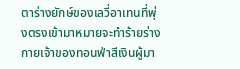ตาร่างยักษ์ของเลวี่อาเทนที่พุ่งตรงเข้ามาหมายจะทำร้ายร่างกายเจ้าของทอนฟ่าสีเงินผู้มา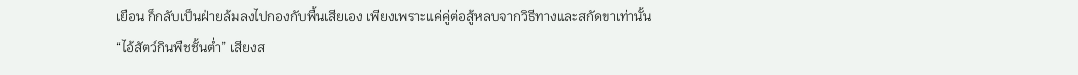เยือน ก็กลับเป็นฝ่ายล้มลงไปกองกับพื้นเสียเอง เพียงเพราะแค่คู่ต่อสู้หลบจากวิธีทางและสกัดขาเท่านั้น
“ไอ้สัตว์กินพืชชั้นต่ำ” เสียงส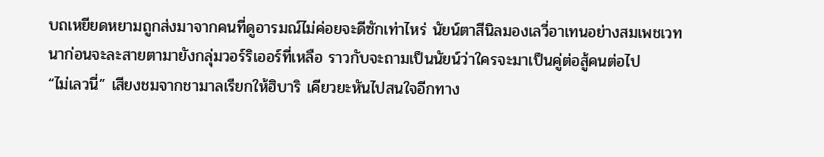บถเหยียดหยามถูกส่งมาจากคนที่ดูอารมณ์ไม่ค่อยจะดีซักเท่าไหร่ นัยน์ตาสีนิลมองเลวี่อาเทนอย่างสมเพชเวทนาก่อนจะละสายตามายังกลุ่มวอร์ริเออร์ที่เหลือ ราวกับจะถามเป็นนัยน์ว่าใครจะมาเป็นคู่ต่อสู้คนต่อไป
“ไม่เลวนี่” เสียงชมจากชามาลเรียกให้ฮิบาริ เคียวยะหันไปสนใจอีกทาง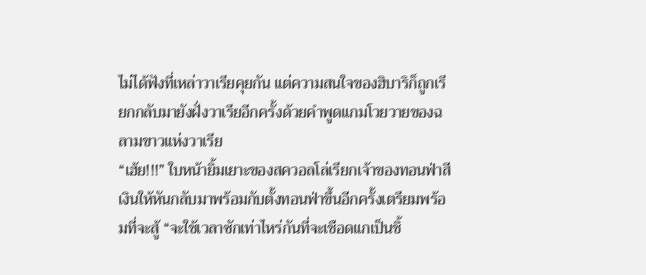ไม่ได้ฟังที่เหล่าวาเรียคุยกัน แต่ความสนใจของฮิบาริก็ถูกเรียกกลับมายังฝั่งวาเรียอีกครั้งด้วยคำพูดแกมโวยวายของฉลามขาวแห่งวาเรีย
“เฮ้ย!!!” ใบหน้ายิ้มเยาะของสควอลโล่เรียกเจ้าของทอนฟ่าสีเงินให้หันกลับมาพร้อมกับตั้งทอนฟ่าขึ้นอีกครั้งเตรียมพร้อมที่จะสู้ “จะใช้เวลาซักเท่าไหร่กันที่จะเชือดแกเป็นชิ้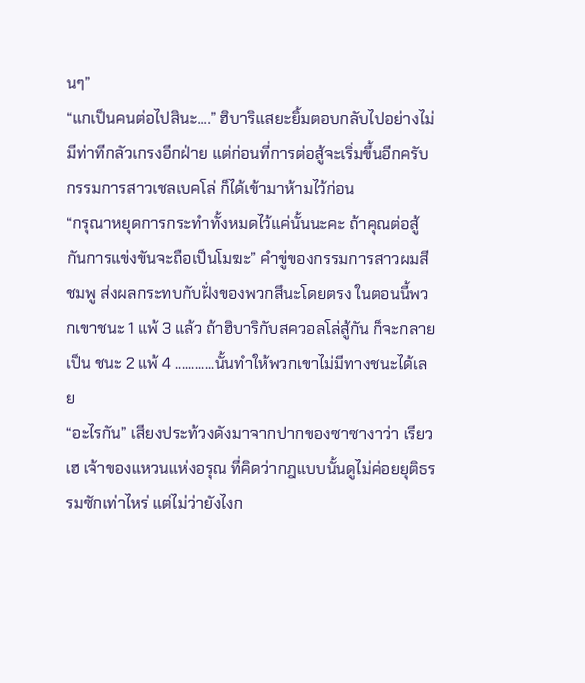นๆ”
“แกเป็นคนต่อไปสินะ....” ฮิบาริแสยะยิ้มตอบกลับไปอย่างไม่มีท่าทีกลัวเกรงอีกฝ่าย แต่ก่อนที่การต่อสู้จะเริ่มขึ้นอีกครับ กรรมการสาวเชลเบคโล่ ก็ได้เข้ามาห้ามไว้ก่อน
“กรุณาหยุดการกระทำทั้งหมดไว้แค่นั้นนะคะ ถ้าคุณต่อสู้กันการแข่งขันจะถือเป็นโมฆะ” คำขู่ของกรรมการสาวผมสีชมพู ส่งผลกระทบกับฝั่งของพวกสึนะโดยตรง ในตอนนี้พวกเขาชนะ 1 แพ้ 3 แล้ว ถ้าฮิบาริกับสควอลโล่สู้กัน ก็จะกลายเป็น ชนะ 2 แพ้ 4 ............นั้นทำให้พวกเขาไม่มีทางชนะได้เลย
“อะไรกัน” เสียงประท้วงดังมาจากปากของซาซางาว่า เรียวเฮ เจ้าของแหวนแห่งอรุณ ที่คิดว่ากฎแบบนั้นดูไม่ค่อยยุติธรรมซักเท่าไหร่ แต่ไม่ว่ายังไงก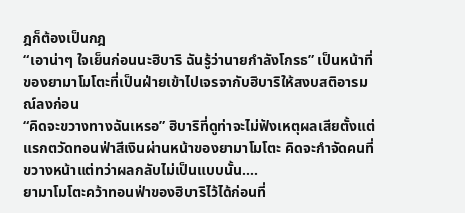ฎก็ต้องเป็นกฎ
“เอาน่าๆ ใจเย็นก่อนนะฮิบาริ ฉันรู้ว่านายกำลังโกรธ” เป็นหน้าที่ของยามาโมโตะที่เป็นฝ่ายเข้าไปเจรจากับฮิบาริให้สงบสติอารมณ์ลงก่อน
“คิดจะขวางทางฉันเหรอ” ฮิบาริที่ดูท่าจะไม่ฟังเหตุผลเสียตั้งแต่แรกตวัดทอนฟ่าสีเงินผ่านหน้าของยามาโมโตะ คิดจะกำจัดคนที่ขวางหน้าแต่ทว่าผลกลับไม่เป็นแบบนั้น....
ยามาโมโตะคว้าทอนฟ่าของฮิบาริไว้ได้ก่อนที่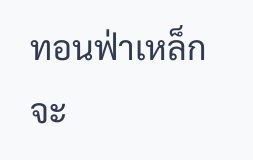ทอนฟ่าเหล็กจะ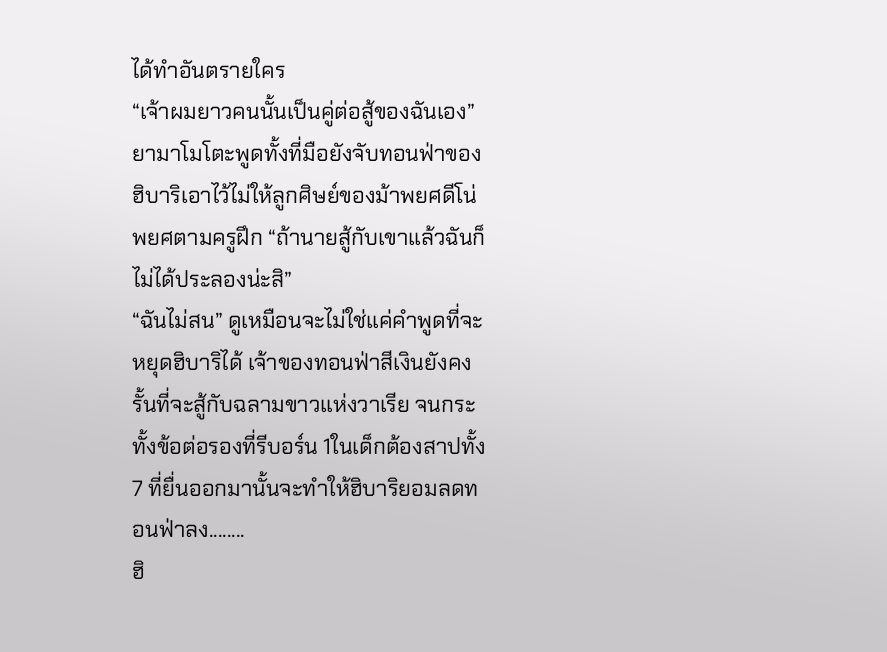ได้ทำอันตรายใคร
“เจ้าผมยาวคนนั้นเป็นคู่ต่อสู้ของฉันเอง” ยามาโมโตะพูดทั้งที่มือยังจับทอนฟ่าของฮิบาริเอาไว้ไม่ให้ลูกศิษย์ของม้าพยศดีโน่ พยศตามครูฝึก “ถ้านายสู้กับเขาแล้วฉันก็ไม่ได้ประลองน่ะสิ”
“ฉันไม่สน” ดูเหมือนจะไม่ใช่แค่คำพูดที่จะหยุดฮิบาริได้ เจ้าของทอนฟ่าสีเงินยังคงรั้นที่จะสู้กับฉลามขาวแห่งวาเรีย จนกระทั้งข้อต่อรองที่รีบอร์น 1ในเด็กต้องสาปทั้ง7 ที่ยื่นออกมานั้นจะทำให้ฮิบาริยอมลดทอนฟ่าลง........
ฮิ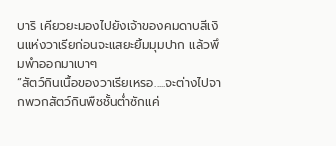บาริ เคียวยะมองไปยังเจ้าของคมดาบสีเงินแห่งวาเรียก่อนจะแสยะยิ้มมุมปาก แล้วพึมพำออกมาเบาๆ
“สัตว์กินเนื้อของวาเรียเหรอ.....จะต่างไปจากพวกสัตว์กินพืชชั้นต่ำซักแค่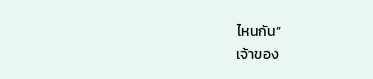ไหนกัน”
เจ้าของ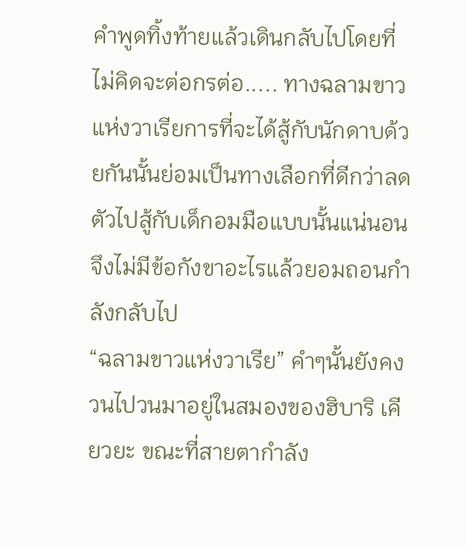คำพูดทิ้งท้ายแล้วเดินกลับไปโดยที่ไม่คิดจะต่อกรต่อ..... ทางฉลามขาวแห่งวาเรียการที่จะได้สู้กับนักดาบด้วยกันนั้นย่อมเป็นทางเลือกที่ดีกว่าลดตัวไปสู้กับเด็กอมมือแบบนั้นแน่นอน จึงไม่มีข้อกังขาอะไรแล้วยอมถอนกำลังกลับไป
“ฉลามขาวแห่งวาเรีย” คำๆนั้นยังคงวนไปวนมาอยู่ในสมองของฮิบาริ เคียวยะ ขณะที่สายตากำลัง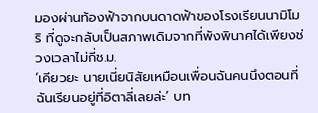มองผ่านท้องฟ้าจากบนดาดฟ้าของโรงเรียนนามิโมริ ที่ดูจะกลับเป็นสภาพเดิมจากที่พังพินาศได้เพียงช่วงเวลาไม่กี่ช.ม.
‘เคียวยะ นายเนี่ยนิสัยเหมือนเพื่อนฉันคนนึงตอนที่ฉันเรียนอยู่ที่อิตาลี่เลยล่ะ’ บท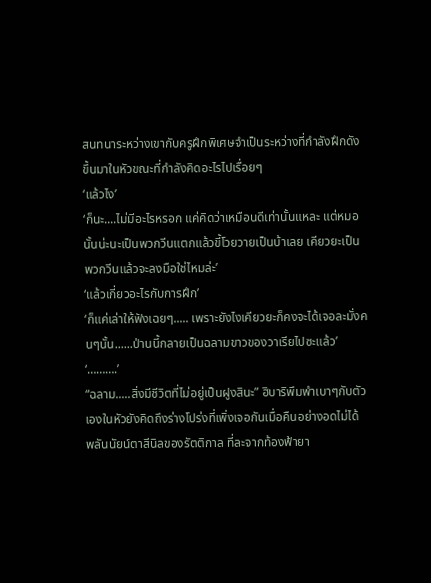สนทนาระหว่างเขากับครูฝึกพิเศษจำเป็นระหว่างที่กำลังฝึกดังขึ้นมาในหัวขณะที่กำลังคิดอะไรไปเรื่อยๆ
‘แล้วไง’
‘ก็นะ....ไม่มีอะไรหรอก แค่คิดว่าเหมือนดีเท่านั้นแหละ แต่หมอนั้นน่ะนะเป็นพวกวีนแตกแล้วขี้โวยวายเป็นบ้าเลย เคียวยะเป็นพวกวีนแล้วจะลงมือใช่ไหมล่ะ’
‘แล้วเกี่ยวอะไรกับการฝึก’
‘ก็แค่เล่าให้ฟังเฉยๆ..... เพราะยังไงเคียวยะก็คงจะได้เจอละมั่งคนๆนั้น......ป่านนี้กลายเป็นฉลามขาวของวาเรียไปซะแล้ว’
‘……….’
“ฉลาม.....สิ่งมีชีวิตที่ไม่อยู่เป็นฝูงสินะ” ฮิบาริพึมพำเบาๆกับตัวเองในหัวยังคิดถึงร่างโปร่งที่เพิ่งเจอกันเมื่อคืนอย่างอดไม่ได้ พลันนัยน์ตาสีนิลของรัตติกาล ที่ละจากท้องฟ้ายา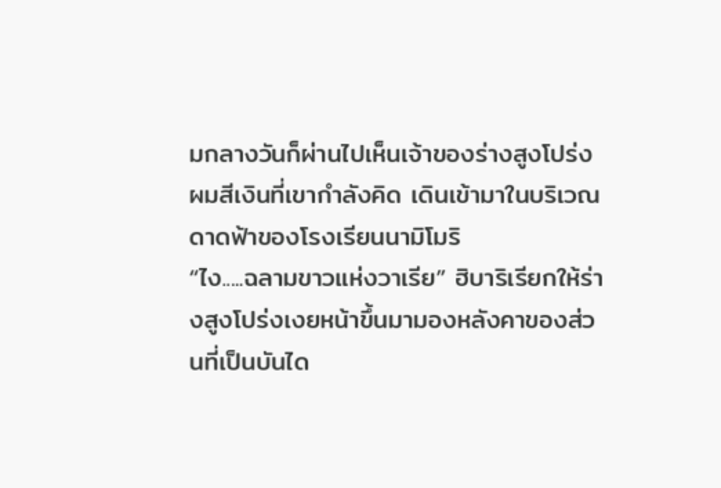มกลางวันก็ผ่านไปเห็นเจ้าของร่างสูงโปร่งผมสีเงินที่เขากำลังคิด เดินเข้ามาในบริเวณดาดฟ้าของโรงเรียนนามิโมริ
“ไง.....ฉลามขาวแห่งวาเรีย” ฮิบาริเรียกให้ร่างสูงโปร่งเงยหน้าขึ้นมามองหลังคาของส่วนที่เป็นบันได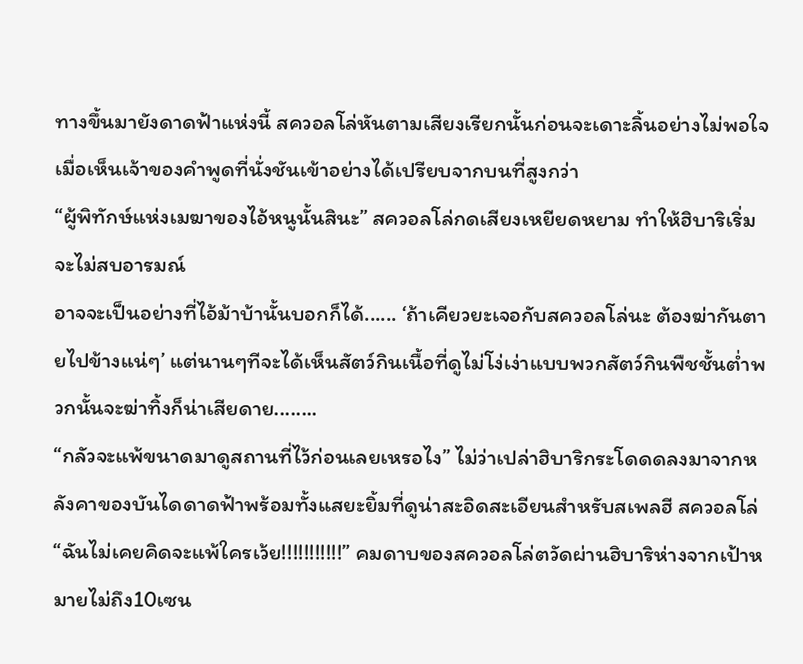ทางขึ้นมายังดาดฟ้าแห่งนี้ สควอลโล่หันตามเสียงเรียกนั้นก่อนจะเดาะลิ้นอย่างไม่พอใจเมื่อเห็นเจ้าของคำพูดที่นั่งชันเข้าอย่างได้เปรียบจากบนที่สูงกว่า
“ผู้พิทักษ์แห่งเมฆาของไอ้หนูนั้นสินะ” สควอลโล่กดเสียงเหยียดหยาม ทำให้ฮิบาริเริ่มจะไม่สบอารมณ์
อาจจะเป็นอย่างที่ไอ้ม้าบ้านั้นบอกก็ได้...... ‘ถ้าเคียวยะเจอกับสควอลโล่นะ ต้องฆ่ากันตายไปข้างแน่ๆ’ แต่นานๆทีจะได้เห็นสัตว์กินเนื้อที่ดูไม่โง่เง่าแบบพวกสัตว์กินพืชชั้นต่ำพวกนั้นจะฆ่าทิ้งก็น่าเสียดาย........
“กลัวจะแพ้ขนาดมาดูสถานที่ไว้ก่อนเลยเหรอไง” ไม่ว่าเปล่าฮิบาริกระโดดดลงมาจากหลังคาของบันไดดาดฟ้าพร้อมทั้งแสยะยิ้มที่ดูน่าสะอิดสะเอียนสำหรับสเพลฮี สควอลโล่
“ฉันไม่เคยคิดจะแพ้ใครเว้ย!!!!!!!!!!!” คมดาบของสควอลโล่ตวัดผ่านฮิบาริห่างจากเป้าหมายไม่ถึง10เซน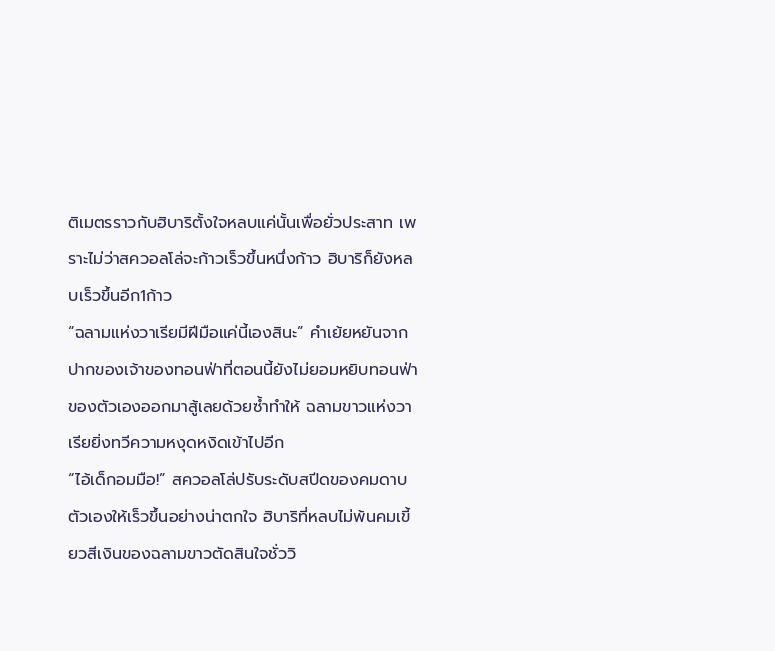ติเมตรราวกับฮิบาริตั้งใจหลบแค่นั้นเพื่อยั่วประสาท เพราะไม่ว่าสควอลโล่จะก้าวเร็วขึ้นหนึ่งก้าว ฮิบาริก็ยังหลบเร็วขึ้นอีก1ก้าว
“ฉลามแห่งวาเรียมีฝีมือแค่นี้เองสินะ” คำเย้ยหยันจากปากของเจ้าของทอนฟ่าที่ตอนนี้ยังไม่ยอมหยิบทอนฟ่าของตัวเองออกมาสู้เลยด้วยซ้ำทำให้ ฉลามขาวแห่งวาเรียยิ่งทวีความหงุดหงิดเข้าไปอีก
“ไอ้เด็กอมมือ!” สควอลโล่ปรับระดับสปีดของคมดาบตัวเองให้เร็วขึ้นอย่างน่าตกใจ ฮิบาริที่หลบไม่พ้นคมเขี้ยวสีเงินของฉลามขาวตัดสินใจชั่ววิ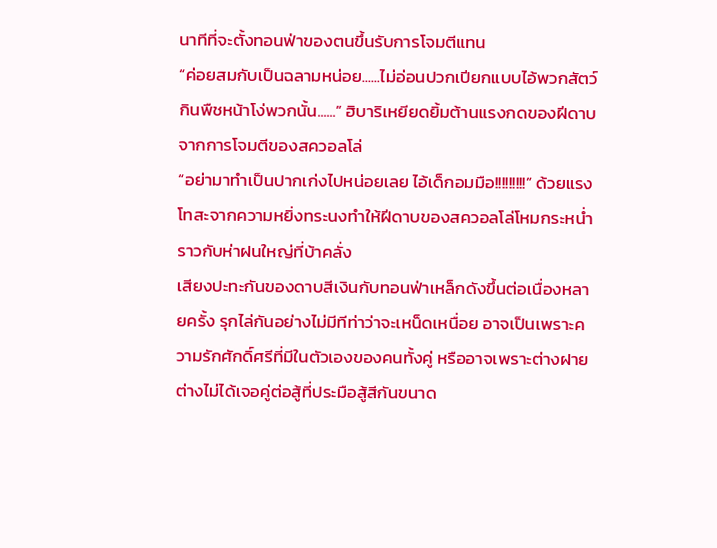นาทีที่จะตั้งทอนฟ่าของตนขึ้นรับการโจมตีแทน
“ค่อยสมกับเป็นฉลามหน่อย......ไม่อ่อนปวกเปียกแบบไอ้พวกสัตว์กินพืชหน้าโง่พวกนั้น......” ฮิบาริเหยียดยิ้มต้านแรงกดของฝีดาบจากการโจมตีของสควอลโล่
“อย่ามาทำเป็นปากเก่งไปหน่อยเลย ไอ้เด็กอมมือ!!!!!!!!!” ด้วยแรงโทสะจากความหยิ่งทระนงทำให้ฝีดาบของสควอลโล่โหมกระหน่ำราวกับห่าฝนใหญ่ที่บ้าคลั่ง
เสียงปะทะกันของดาบสีเงินกับทอนฟ่าเหล็กดังขึ้นต่อเนื่องหลายครั้ง รุกไล่กันอย่างไม่มีทีท่าว่าจะเหน็ดเหนื่อย อาจเป็นเพราะความรักศักดิ์ศรีที่มีในตัวเองของคนทั้งคู่ หรืออาจเพราะต่างฝายต่างไม่ได้เจอคู่ต่อสู้ที่ประมือสู้สีกันขนาด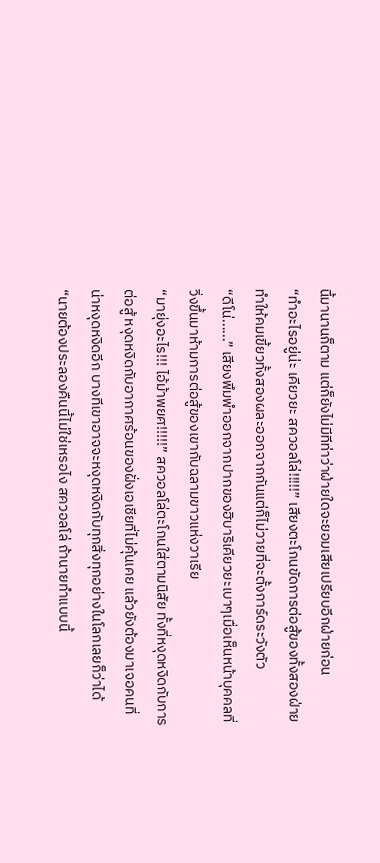นี้มานานก็ตาม แต่ก็ยังไม่มีทีท่าว่าฝ่ายใดจะยอมเสียเปรียบอีกฝ่ายก่อน
“ทำอะไรอยู่น่ะ เคียวยะ สควอลโล่!!!!!” เสียงตะโกนขัดการต่อสู้ของทั้งสองฝ่าย ทำให้คมเขี้ยวทั้งสองผละออกจากกันแต่ก็ไม่วายที่จะตั้งการ์ดระวังตัว
“ดีโน่......” เสียงพึมพำออกจากปากของฮิบาริเคียวยะเบาๆเมื่อเห็นหน้าบุคคลที่วิ่งขึ้นมาห้ามการต่อสู้ของเขากับฉลามขาวแห่งวาเรีย
“มายุ่งอะไร!!! ไอ้ม้าพยศ!!!!!” สควอลโล่ตะโกนใส่ตามนิสัย ทั้งที่หงุดหงิดกับการต่อสู้ หงุดหงิดกับอากาศร้อนของฝั่งเอเชียที่ไม่คุ้นเคย แล้วยังต้องมาเจอคนที่น่าหงุดหงิดอีก บางทีเขาอาจจะหงุดหงิดกับทุกสิ่งทุกอย่างในโลกเลยก็ว่าได้
“นายต้องประลองคืนนี้ไม่ใช่เหรอไง สควอลโล่ ถ้านายทำแบบนี้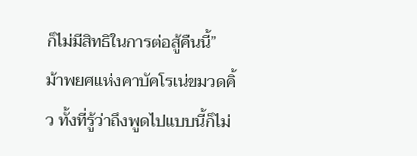ก็ไม่มีสิทธิในการต่อสู้คืนนี้” ม้าพยศแห่งคาบัคโรเน่ขมวดคิ้ว ทั้งที่รู้ว่าถึงพูดไปแบบนี้ก็ไม่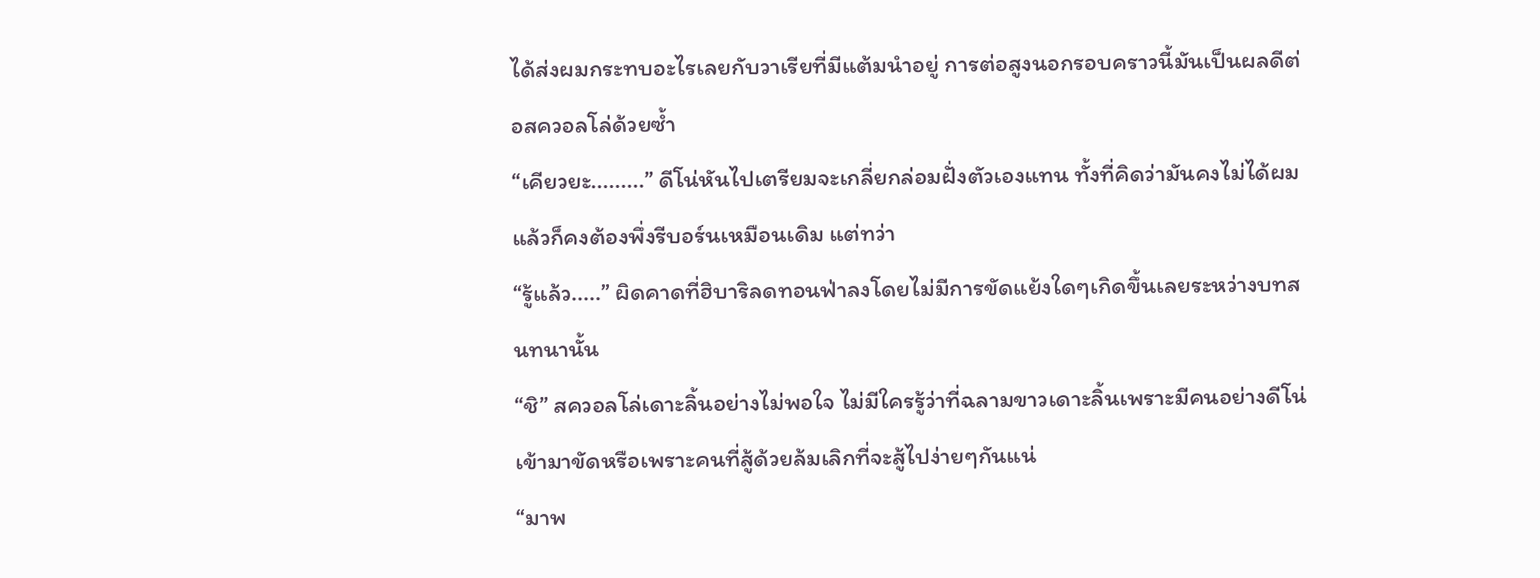ได้ส่งผมกระทบอะไรเลยกับวาเรียที่มีแต้มนำอยู่ การต่อสูงนอกรอบคราวนี้มันเป็นผลดีต่อสควอลโล่ด้วยซ้ำ
“เคียวยะ.........” ดีโน่หันไปเตรียมจะเกลี่ยกล่อมฝั่งตัวเองแทน ทั้งที่คิดว่ามันคงไม่ได้ผม แล้วก็คงต้องพึ่งรีบอร์นเหมือนเดิม แต่ทว่า
“รู้แล้ว.....” ผิดคาดที่ฮิบาริลดทอนฟ่าลงโดยไม่มีการขัดแย้งใดๆเกิดขึ้นเลยระหว่างบทสนทนานั้น
“ชิ” สควอลโล่เดาะลิ้นอย่างไม่พอใจ ไม่มีใครรู้ว่าที่ฉลามขาวเดาะลิ้นเพราะมีคนอย่างดีโน่เข้ามาขัดหรือเพราะคนที่สู้ด้วยล้มเลิกที่จะสู้ไปง่ายๆกันแน่
“มาพ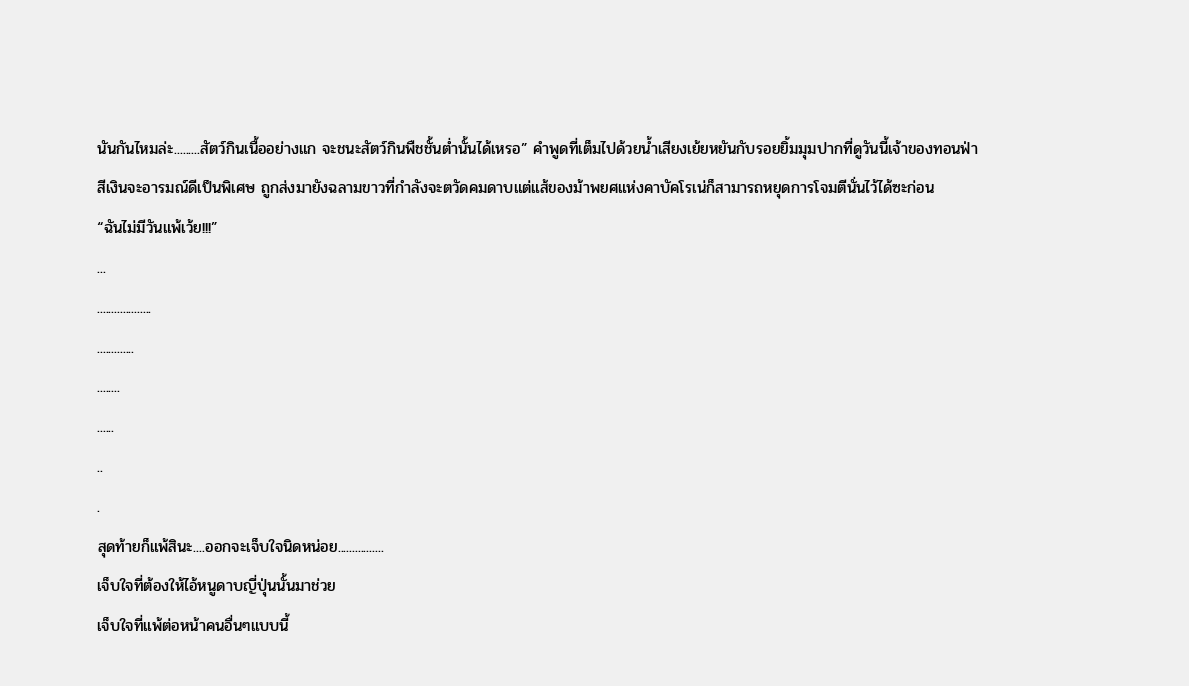นันกันไหมล่ะ.........สัตว์กินเนื้ออย่างแก จะชนะสัตว์กินพืชชั้นต่ำนั้นได้เหรอ” คำพูดที่เต็มไปด้วยน้ำเสียงเย้ยหยันกับรอยยิ้มมุมปากที่ดูวันนี้เจ้าของทอนฟ่าสีเงินจะอารมณ์ดีเป็นพิเศษ ถูกส่งมายังฉลามขาวที่กำลังจะตวัดคมดาบแต่แส้ของม้าพยศแห่งคาบัคโรเน่ก็สามารถหยุดการโจมตีนั่นไว้ได้ซะก่อน
“ฉันไม่มีวันแพ้เว้ย!!!”
...
...................
.............
........
......
..
.
สุดท้ายก็แพ้สินะ....ออกจะเจ็บใจนิดหน่อย................
เจ็บใจที่ต้องให้ไอ้หนูดาบญี่ปุ่นนั้นมาช่วย
เจ็บใจที่แพ้ต่อหน้าคนอื่นๆแบบนี้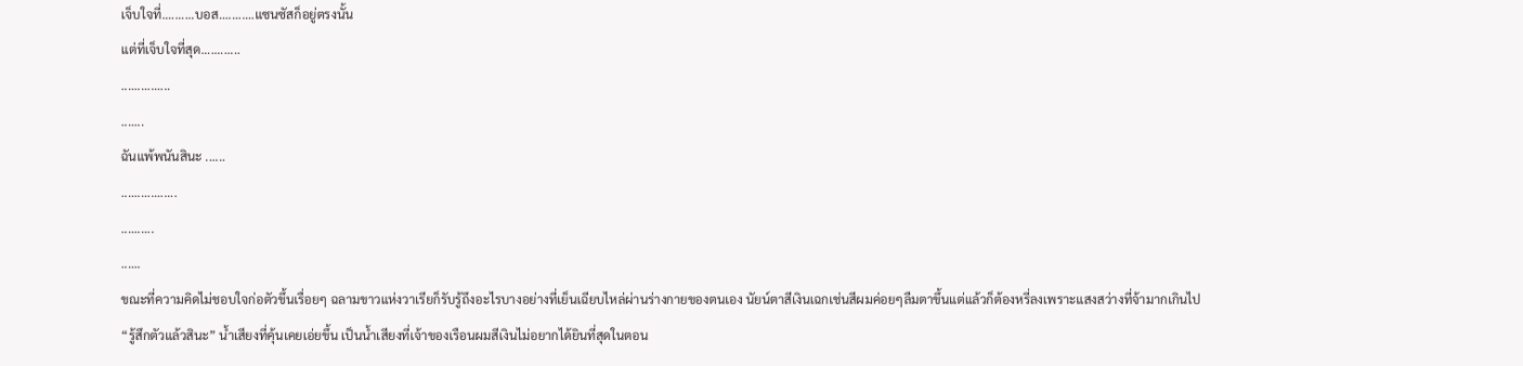เจ็บใจที่..........บอส...........แซนซัสก็อยู่ตรงนั้น
แต่ที่เจ็บใจที่สุด............
...............
.......
ฉันแพ้พนันสินะ ......
.................
..........
......
ขณะที่ความคิดไม่ชอบใจก่อตัวขึ้นเรื่อยๆ ฉลามขาวแห่งวาเรียก็รับรู้ถึงอะไรบางอย่างที่เย็นเฉียบไหล่ผ่านร่างกายของตนเอง นัยน์ตาสีเงินเฉกเช่นสีผมค่อยๆลืมตาขึ้นแต่แล้วก็ต้องหรี่ลงเพราะแสงสว่างที่จ้ามากเกินไป
“รู้สึกตัวแล้วสินะ” น้ำเสียงที่คุ้นเคยเอ่ยขึ้น เป็นน้ำเสียงที่เจ้าของเรือนผมสีเงินไม่อยากได้ยินที่สุดในตอน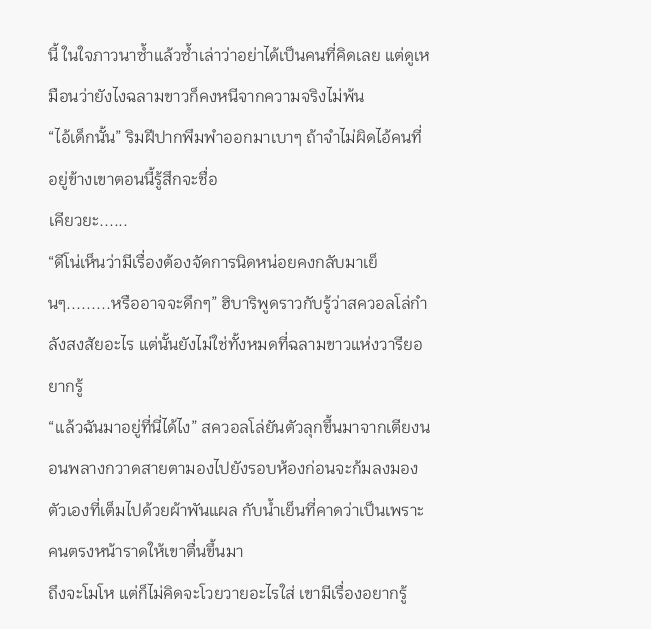นี้ ในใจภาวนาซ้ำแล้วซ้ำเล่าว่าอย่าได้เป็นคนที่คิดเลย แต่ดูเหมือนว่ายังไงฉลามขาวก็คงหนีจากความจริงไม่พ้น
“ไอ้เด็กนั้น” ริมฝีปากพึมพำออกมาเบาๆ ถ้าจำไม่ผิดไอ้คนที่อยู่ข้างเขาตอนนี้รู้สึกจะชื่อ
เคียวยะ......
“ดีโน่เห็นว่ามีเรื่องต้องจัดการนิดหน่อยคงกลับมาเย็นๆ.........หรืออาจจะดึกๆ” ฮิบาริพูดราวกับรู้ว่าสควอลโล่กำลังสงสัยอะไร แต่นั้นยังไม่ใช่ทั้งหมดที่ฉลามขาวแห่งวารียอยากรู้
“แล้วฉันมาอยู่ที่นี่ได้ไง” สควอลโล่ยันตัวลุกขึ้นมาจากเตียงนอนพลางกวาดสายตามองไปยังรอบห้องก่อนจะก้มลงมองตัวเองที่เต็มไปด้วยผ้าพันแผล กับน้ำเย็นที่คาดว่าเป็นเพราะคนตรงหน้าราดให้เขาตื่นขึ้นมา
ถึงจะโมโห แต่ก็ไม่คิดจะโวยวายอะไรใส่ เขามีเรื่องอยากรู้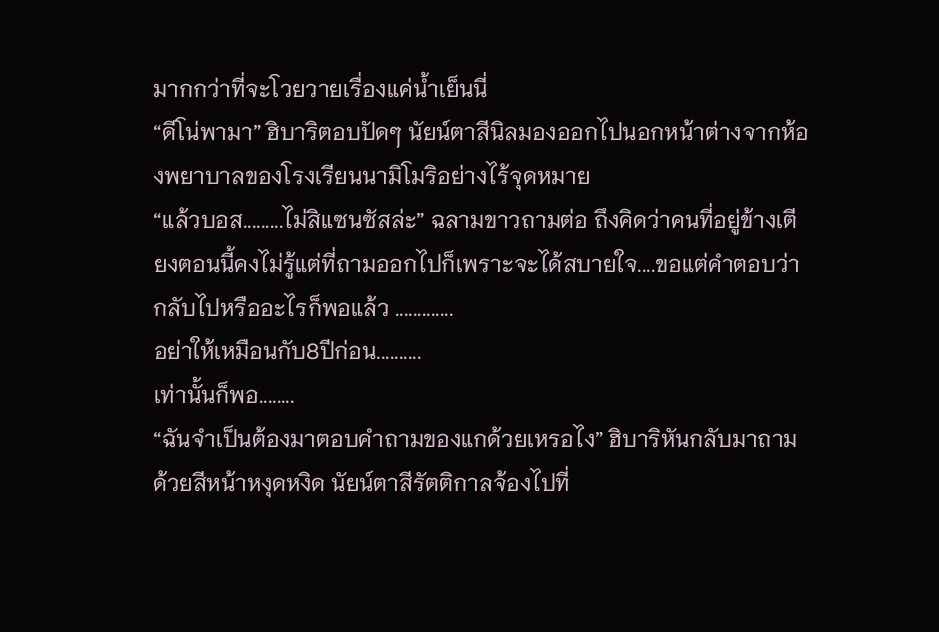มากกว่าที่จะโวยวายเรื่องแค่น้ำเย็นนี่
“ดีโน่พามา” ฮิบาริตอบปัดๆ นัยน์ตาสีนิลมองออกไปนอกหน้าต่างจากห้องพยาบาลของโรงเรียนนามิโมริอย่างไร้จุดหมาย
“แล้วบอส.........ไม่สิแซนซัสล่ะ” ฉลามขาวถามต่อ ถึงคิดว่าคนที่อยู่ข้างเตียงตอนนี้คงไม่รู้แต่ที่ถามออกไปก็เพราะจะได้สบายใจ....ขอแต่คำตอบว่ากลับไปหรืออะไรก็พอแล้ว .............
อย่าให้เหมือนกับ8ปีก่อน..........
เท่านั้นก็พอ........
“ฉันจำเป็นต้องมาตอบคำถามของแกด้วยเหรอไง” ฮิบาริหันกลับมาถามด้วยสีหน้าหงุดหงิด นัยน์ตาสีรัตติกาลจ้องไปที่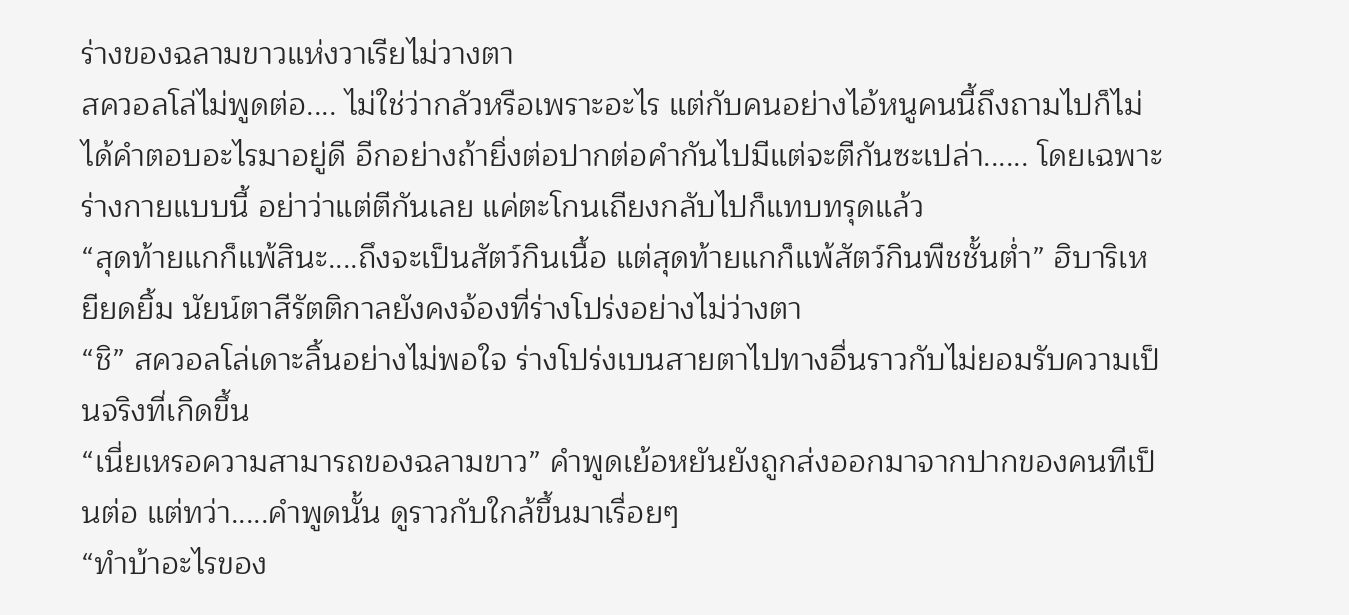ร่างของฉลามขาวแห่งวาเรียไม่วางตา
สควอลโล่ไม่พูดต่อ.... ไม่ใช่ว่ากลัวหรือเพราะอะไร แต่กับคนอย่างไอ้หนูคนนี้ถึงถามไปก็ไม่ได้คำตอบอะไรมาอยู่ดี อีกอย่างถ้ายิ่งต่อปากต่อคำกันไปมีแต่จะตีกันซะเปล่า...... โดยเฉพาะร่างกายแบบนี้ อย่าว่าแต่ตีกันเลย แค่ตะโกนเถียงกลับไปก็แทบทรุดแล้ว
“สุดท้ายแกก็แพ้สินะ....ถึงจะเป็นสัตว์กินเนื้อ แต่สุดท้ายแกก็แพ้สัตว์กินพืชชั้นต่ำ” ฮิบาริเหยียดยิ้ม นัยน์ตาสีรัตติกาลยังคงจ้องที่ร่างโปร่งอย่างไม่ว่างตา
“ชิ” สควอลโล่เดาะลิ้นอย่างไม่พอใจ ร่างโปร่งเบนสายตาไปทางอื่นราวกับไม่ยอมรับความเป็นจริงที่เกิดขึ้น
“เนี่ยเหรอความสามารถของฉลามขาว” คำพูดเย้อหยันยังถูกส่งออกมาจากปากของคนทีเป็นต่อ แต่ทว่า.....คำพูดนั้น ดูราวกับใกล้ขึ้นมาเรื่อยๆ
“ทำบ้าอะไรของ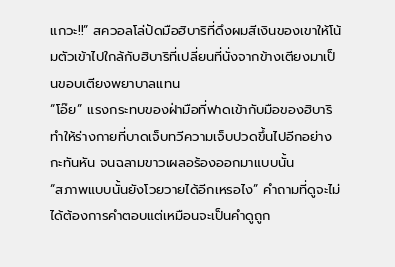แกวะ!!” สควอลโล่ปัดมือฮิบาริที่ดึงผมสีเงินของเขาให้โน้มตัวเข้าไปใกล้กับฮิบาริที่เปลี่ยนที่นั่งจากข้างเตียงมาเป็นขอบเตียงพยาบาลแทน
“โอ๊ย” แรงกระทบของฝ่ามือที่ฟาดเข้ากับมือของฮิบาริทำให้ร่างกายที่บาดเจ็บทวีความเจ็บปวดขึ้นไปอีกอย่างกะทันหัน จนฉลามขาวเผลอร้องออกมาแบบนั้น
“สภาพแบบนั้นยังโวยวายได้อีกเหรอไง” คำถามที่ดูจะไม่ได้ต้องการคำตอบแต่เหมือนจะเป็นคำดูถูก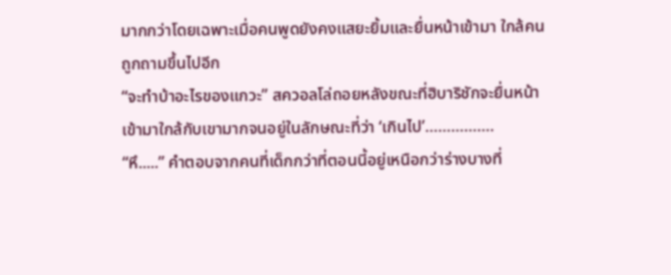มากกว่าโดยเฉพาะเมื่อคนพูดยังคงแสยะยิ้มและยื่นหน้าเข้ามา ใกล้คนถูกถามขึ้นไปอีก
“จะทำบ้าอะไรของแกวะ” สควอลโล่ถอยหลังขณะที่ฮิบาริชักจะยื่นหน้าเข้ามาใกล้กับเขามากจนอยู่ในลักษณะที่ว่า ‘เกินไป’…………….
“หึ.....” คำตอบจากคนที่เด็กกว่าที่ตอนนี้อยู่เหนือกว่าร่างบางที่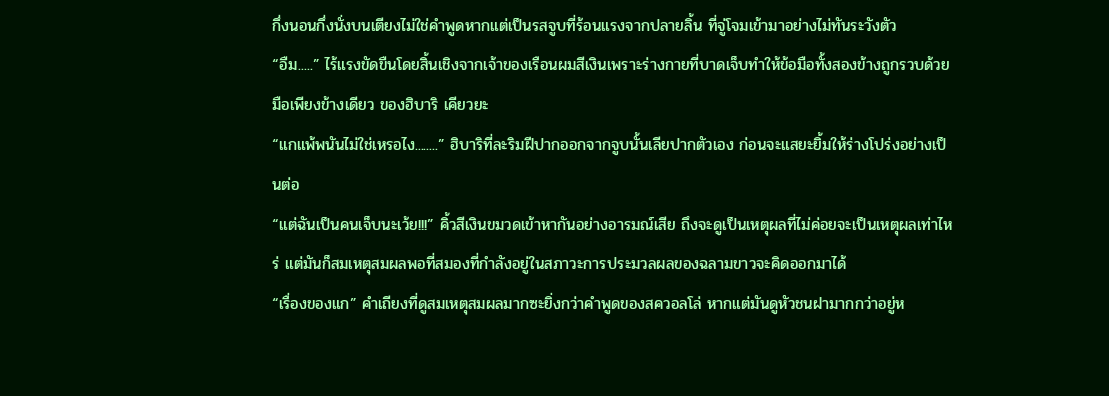กึ่งนอนกึ่งนั่งบนเตียงไม่ใช่คำพูดหากแต่เป็นรสจูบที่ร้อนแรงจากปลายลิ้น ที่จู่โจมเข้ามาอย่างไม่ทันระวังตัว
“อืม.....” ไร้แรงขัดขืนโดยสิ้นเชิงจากเจ้าของเรือนผมสีเงินเพราะร่างกายที่บาดเจ็บทำให้ข้อมือทั้งสองข้างถูกรวบด้วยมือเพียงข้างเดียว ของฮิบาริ เคียวยะ
“แกแพ้พนันไม่ใช่เหรอไง........” ฮิบาริที่ละริมฝีปากออกจากจูบนั้นเลียปากตัวเอง ก่อนจะแสยะยิ้มให้ร่างโปร่งอย่างเป็นต่อ
“แต่ฉันเป็นคนเจ็บนะเว้ย!!!” คิ้วสีเงินขมวดเข้าหากันอย่างอารมณ์เสีย ถึงจะดูเป็นเหตุผลที่ไม่ค่อยจะเป็นเหตุผลเท่าไหร่ แต่มันก็สมเหตุสมผลพอที่สมองที่กำลังอยู่ในสภาวะการประมวลผลของฉลามขาวจะคิดออกมาได้
“เรื่องของแก” คำเถียงที่ดูสมเหตุสมผลมากซะยิ่งกว่าคำพูดของสควอลโล่ หากแต่มันดูหัวชนฝามากกว่าอยู่ห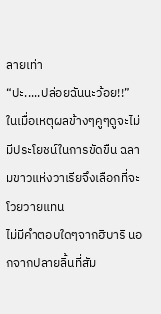ลายเท่า
“ปะ.....ปล่อยฉันนะว้อย!!” ในเมื่อเหตุผลข้างๆคูๆดูจะไม่มีประโยชน์ในการขัดขืน ฉลามขาวแห่งวาเรียจึงเลือกที่จะโวยวายแทน
ไม่มีคำตอบใดๆจากฮิบาริ นอกจากปลายลิ้นที่สัม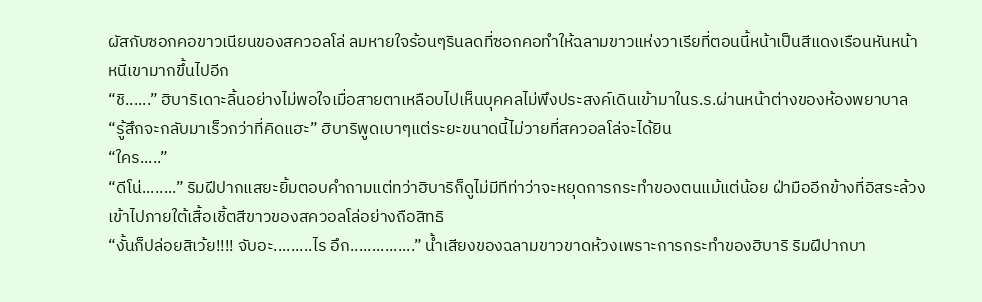ผัสกับซอกคอขาวเนียนของสควอลโล่ ลมหายใจร้อนๆรินลดที่ซอกคอทำให้ฉลามขาวแห่งวาเรียที่ตอนนี้หน้าเป็นสีแดงเรือนหันหน้าหนีเขามากขึ้นไปอีก
“ชิ......” ฮิบาริเดาะลิ้นอย่างไม่พอใจเมื่อสายตาเหลือบไปเห็นบุคคลไม่พึงประสงค์เดินเข้ามาในร.ร.ผ่านหน้าต่างของห้องพยาบาล
“รู้สึกจะกลับมาเร็วกว่าที่คิดแฮะ” ฮิบาริพูดเบาๆแต่ระยะขนาดนี้ไม่วายที่สควอลโล่จะได้ยิน
“ใคร.....”
“ดีโน่........” ริมฝีปากแสยะยิ้มตอบคำถามแต่ทว่าฮิบาริก็ดูไม่มีทีท่าว่าจะหยุดการกระทำของตนแม้แต่น้อย ฝ่ามืออีกข้างที่อิสระล้วงเข้าไปภายใต้เสื้อเชิ้ตสีขาวของสควอลโล่อย่างถือสิทธิ
“งั้นก็ปล่อยสิเว้ย!!!! จับอะ.........ไร อึก...............” น้ำเสียงของฉลามขาวขาดห้วงเพราะการกระทำของฮิบาริ ริมฝีปากบา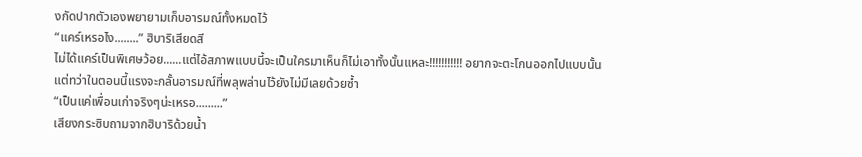งกัดปากตัวเองพยายามเก็บอารมณ์ทั้งหมดไว้
“แคร์เหรอไง........” ฮิบาริเสียดสี
ไม่ได้แคร์เป็นพิเศษว้อย......แต่ไอ้สภาพแบบนี้จะเป็นใครมาเห็นก็ไม่เอาทั้งนั้นแหละ!!!!!!!!!!! อยากจะตะโกนออกไปแบบนั้น แต่ทว่าในตอนนี้แรงจะกลั้นอารมณ์ที่พลุพล่านไว้ยังไม่มีเลยด้วยซ้ำ
“เป็นแค่เพื่อนเก่าจริงๆน่ะเหรอ.........”
เสียงกระซิบถามจากฮิบาริด้วยน้ำ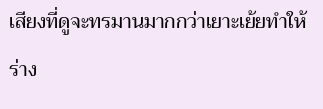เสียงที่ดูจะทรมานมากกว่าเยาะเย้ยทำให้ร่าง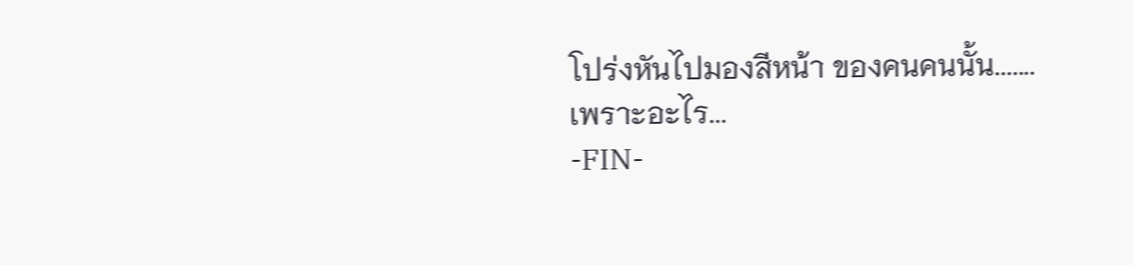โปร่งหันไปมองสีหน้า ของคนคนนั้น.......
เพราะอะไร...
-FIN-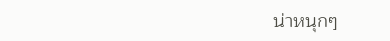น่าหนุกๆ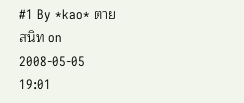#1 By *kao* ตายสนิท on 2008-05-05 19:01